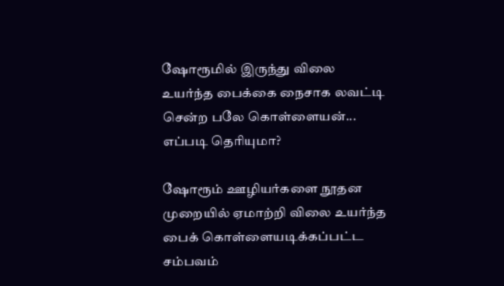ஷோரூமில் இருந்து விலை உயர்ந்த பைக்கை நைசாக லவட்டி சென்ற பலே கொள்ளையன்... எப்படி தெரியுமா?

ஷோரூம் ஊழியர்களை நூதன முறையில் ஏமாற்றி விலை உயர்ந்த பைக் கொள்ளையடிக்கப்பட்ட சம்பவம்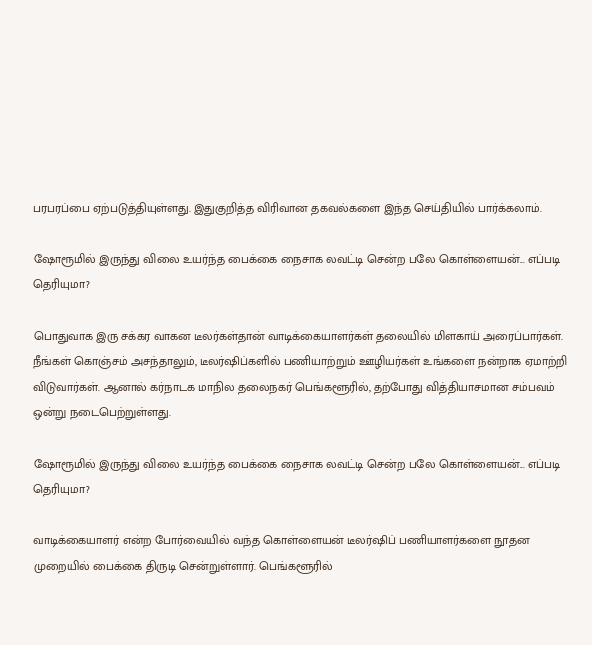பரபரப்பை ஏற்படுத்தியுள்ளது. இதுகுறித்த விரிவான தகவல்களை இந்த செய்தியில் பார்க்கலாம்.

ஷோரூமில் இருந்து விலை உயர்ந்த பைக்கை நைசாக லவட்டி சென்ற பலே கொள்ளையன்... எப்படி தெரியுமா?

பொதுவாக இரு சக்கர வாகன டீலர்கள்தான் வாடிக்கையாளர்கள் தலையில் மிளகாய் அரைப்பார்கள். நீங்கள் கொஞ்சம் அசந்தாலும், டீலர்ஷிப்களில் பணியாற்றும் ஊழியர்கள் உங்களை நன்றாக ஏமாற்றி விடுவார்கள். ஆனால் கர்நாடக மாநில தலைநகர் பெங்களூரில், தற்போது வித்தியாசமான சம்பவம் ஒன்று நடைபெற்றுள்ளது.

ஷோரூமில் இருந்து விலை உயர்ந்த பைக்கை நைசாக லவட்டி சென்ற பலே கொள்ளையன்... எப்படி தெரியுமா?

வாடிக்கையாளர் என்ற போர்வையில் வந்த கொள்ளையன் டீலர்ஷிப் பணியாளர்களை நூதன முறையில் பைக்கை திருடி சென்றுள்ளார். பெங்களூரில்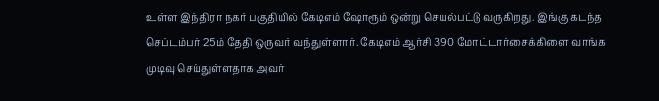உள்ள இந்திரா நகர் பகுதியில் கேடிஎம் ஷோரூம் ஒன்று செயல்பட்டு வருகிறது. இங்கு கடந்த செப்டம்பர் 25ம் தேதி ஒருவர் வந்துள்ளார். கேடிஎம் ஆர்சி 390 மோட்டார்சைக்கிளை வாங்க முடிவு செய்துள்ளதாக அவர்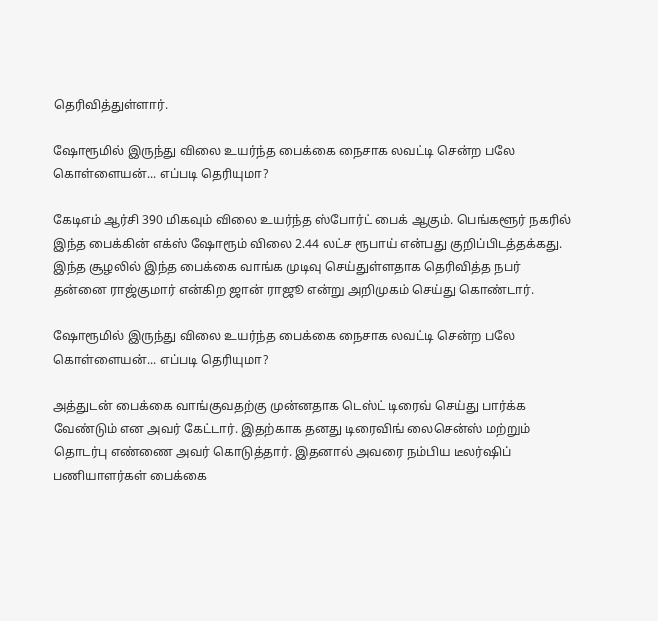தெரிவித்துள்ளார்.

ஷோரூமில் இருந்து விலை உயர்ந்த பைக்கை நைசாக லவட்டி சென்ற பலே கொள்ளையன்... எப்படி தெரியுமா?

கேடிஎம் ஆர்சி 390 மிகவும் விலை உயர்ந்த ஸ்போர்ட் பைக் ஆகும். பெங்களூர் நகரில் இந்த பைக்கின் எக்ஸ் ஷோரூம் விலை 2.44 லட்ச ரூபாய் என்பது குறிப்பிடத்தக்கது. இந்த சூழலில் இந்த பைக்கை வாங்க முடிவு செய்துள்ளதாக தெரிவித்த நபர் தன்னை ராஜ்குமார் என்கிற ஜான் ராஜூ என்று அறிமுகம் செய்து கொண்டார்.

ஷோரூமில் இருந்து விலை உயர்ந்த பைக்கை நைசாக லவட்டி சென்ற பலே கொள்ளையன்... எப்படி தெரியுமா?

அத்துடன் பைக்கை வாங்குவதற்கு முன்னதாக டெஸ்ட் டிரைவ் செய்து பார்க்க வேண்டும் என அவர் கேட்டார். இதற்காக தனது டிரைவிங் லைசென்ஸ் மற்றும் தொடர்பு எண்ணை அவர் கொடுத்தார். இதனால் அவரை நம்பிய டீலர்ஷிப் பணியாளர்கள் பைக்கை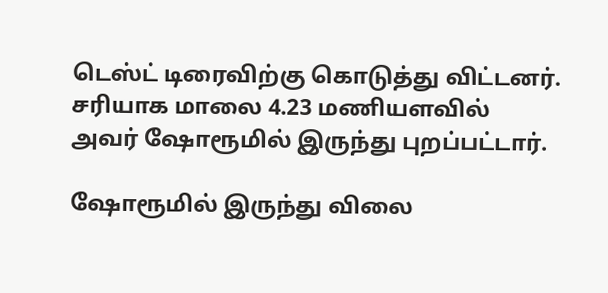டெஸ்ட் டிரைவிற்கு கொடுத்து விட்டனர். சரியாக மாலை 4.23 மணியளவில் அவர் ஷோரூமில் இருந்து புறப்பட்டார்.

ஷோரூமில் இருந்து விலை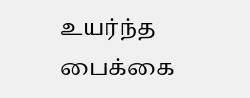உயர்ந்த பைக்கை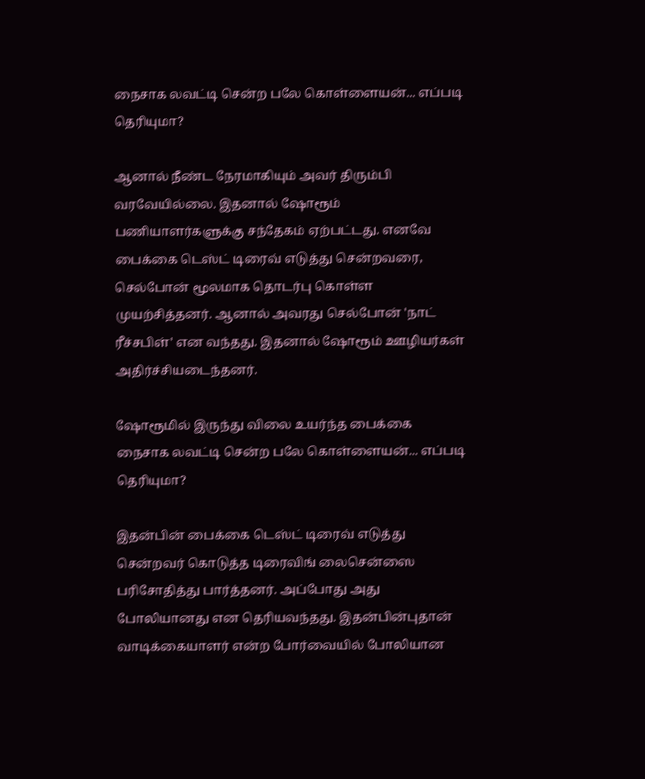நைசாக லவட்டி சென்ற பலே கொள்ளையன்... எப்படி தெரியுமா?

ஆனால் நீண்ட நேரமாகியும் அவர் திரும்பி வரவேயில்லை. இதனால் ஷோரூம் பணியாளர்களுக்கு சந்தேகம் ஏற்பட்டது. எனவே பைக்கை டெஸ்ட் டிரைவ் எடுத்து சென்றவரை, செல்போன் மூலமாக தொடர்பு கொள்ள முயற்சித்தனர். ஆனால் அவரது செல்போன் 'நாட் ரீச்சபிள்' என வந்தது. இதனால் ஷோரூம் ஊழியர்கள் அதிர்ச்சியடைந்தனர்.

ஷோரூமில் இருந்து விலை உயர்ந்த பைக்கை நைசாக லவட்டி சென்ற பலே கொள்ளையன்... எப்படி தெரியுமா?

இதன்பின் பைக்கை டெஸ்ட் டிரைவ் எடுத்து சென்றவர் கொடுத்த டிரைவிங் லைசென்ஸை பரிசோதித்து பார்த்தனர். அப்போது அது போலியானது என தெரியவந்தது. இதன்பின்புதான் வாடிக்கையாளர் என்ற போர்வையில் போலியான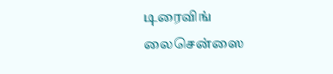டிரைவிங் லைசென்ஸை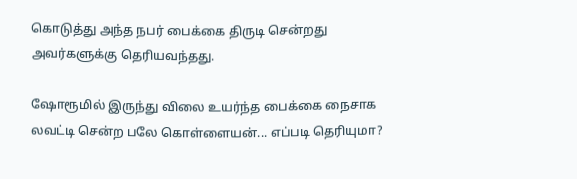கொடுத்து அந்த நபர் பைக்கை திருடி சென்றது அவர்களுக்கு தெரியவந்தது.

ஷோரூமில் இருந்து விலை உயர்ந்த பைக்கை நைசாக லவட்டி சென்ற பலே கொள்ளையன்... எப்படி தெரியுமா?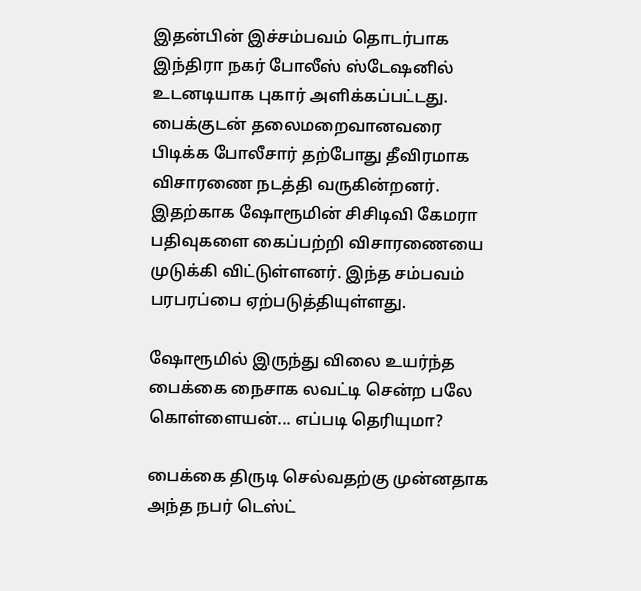இதன்பின் இச்சம்பவம் தொடர்பாக இந்திரா நகர் போலீஸ் ஸ்டேஷனில் உடனடியாக புகார் அளிக்கப்பட்டது. பைக்குடன் தலைமறைவானவரை பிடிக்க போலீசார் தற்போது தீவிரமாக விசாரணை நடத்தி வருகின்றனர். இதற்காக ஷோரூமின் சிசிடிவி கேமரா பதிவுகளை கைப்பற்றி விசாரணையை முடுக்கி விட்டுள்ளனர். இந்த சம்பவம் பரபரப்பை ஏற்படுத்தியுள்ளது.

ஷோரூமில் இருந்து விலை உயர்ந்த பைக்கை நைசாக லவட்டி சென்ற பலே கொள்ளையன்... எப்படி தெரியுமா?

பைக்கை திருடி செல்வதற்கு முன்னதாக அந்த நபர் டெஸ்ட்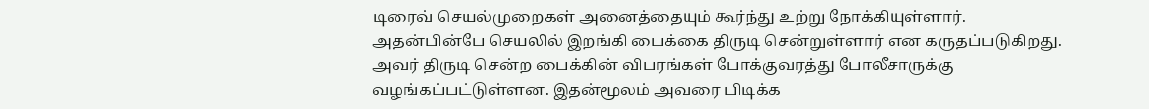டிரைவ் செயல்முறைகள் அனைத்தையும் கூர்ந்து உற்று நோக்கியுள்ளார். அதன்பின்பே செயலில் இறங்கி பைக்கை திருடி சென்றுள்ளார் என கருதப்படுகிறது. அவர் திருடி சென்ற பைக்கின் விபரங்கள் போக்குவரத்து போலீசாருக்கு வழங்கப்பட்டுள்ளன. இதன்மூலம் அவரை பிடிக்க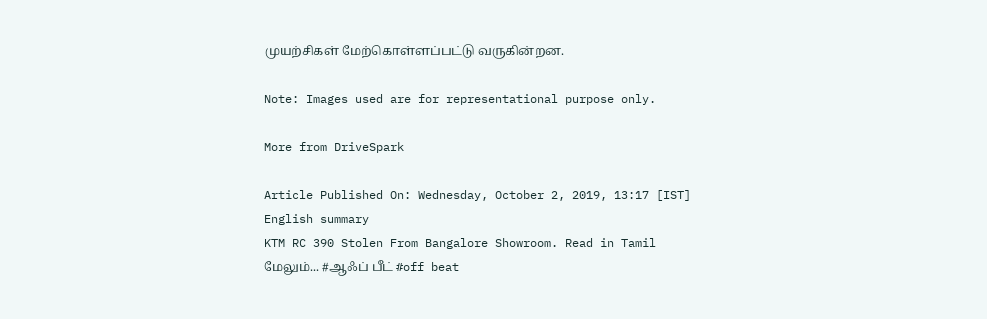முயற்சிகள் மேற்கொள்ளப்பட்டு வருகின்றன.

Note: Images used are for representational purpose only.

More from DriveSpark

Article Published On: Wednesday, October 2, 2019, 13:17 [IST]
English summary
KTM RC 390 Stolen From Bangalore Showroom. Read in Tamil
மேலும்... #ஆஃப் பீட் #off beat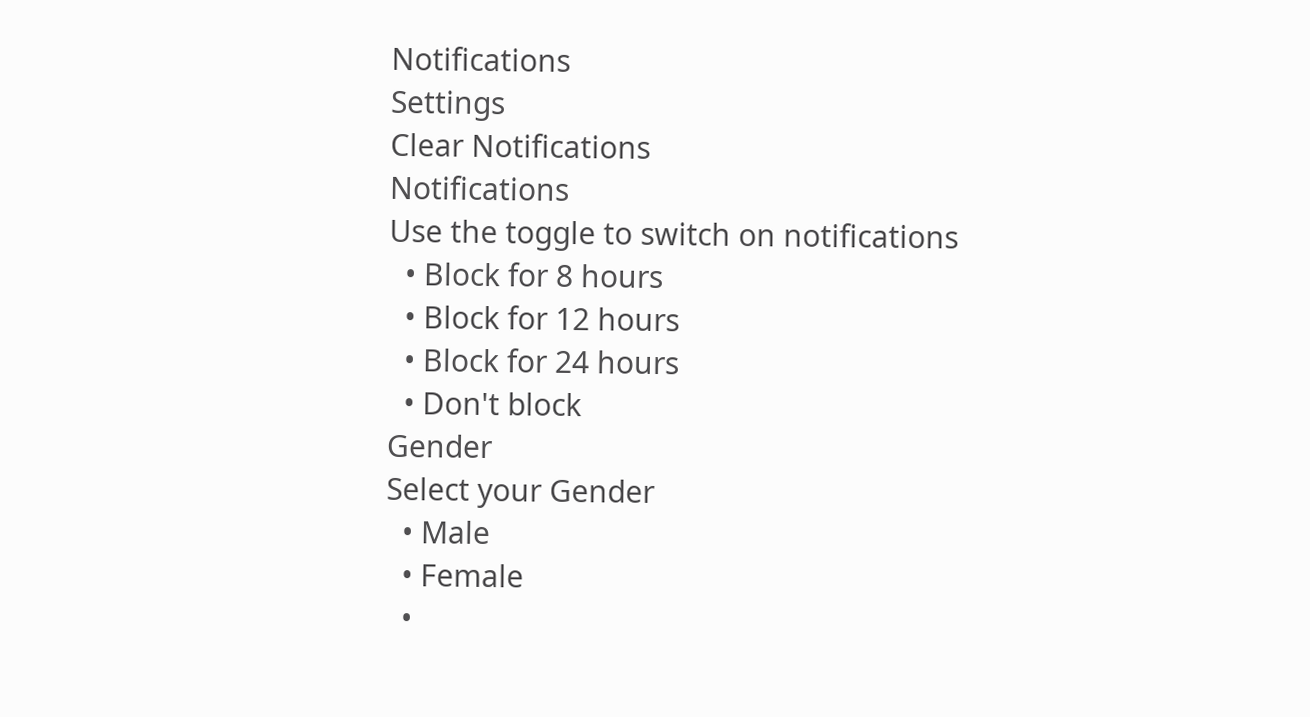Notifications
Settings
Clear Notifications
Notifications
Use the toggle to switch on notifications
  • Block for 8 hours
  • Block for 12 hours
  • Block for 24 hours
  • Don't block
Gender
Select your Gender
  • Male
  • Female
  •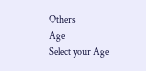Others
Age
Select your Age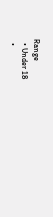Range
  • Under 18
  •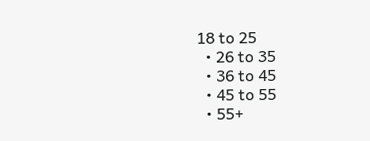18 to 25
  • 26 to 35
  • 36 to 45
  • 45 to 55
  • 55+